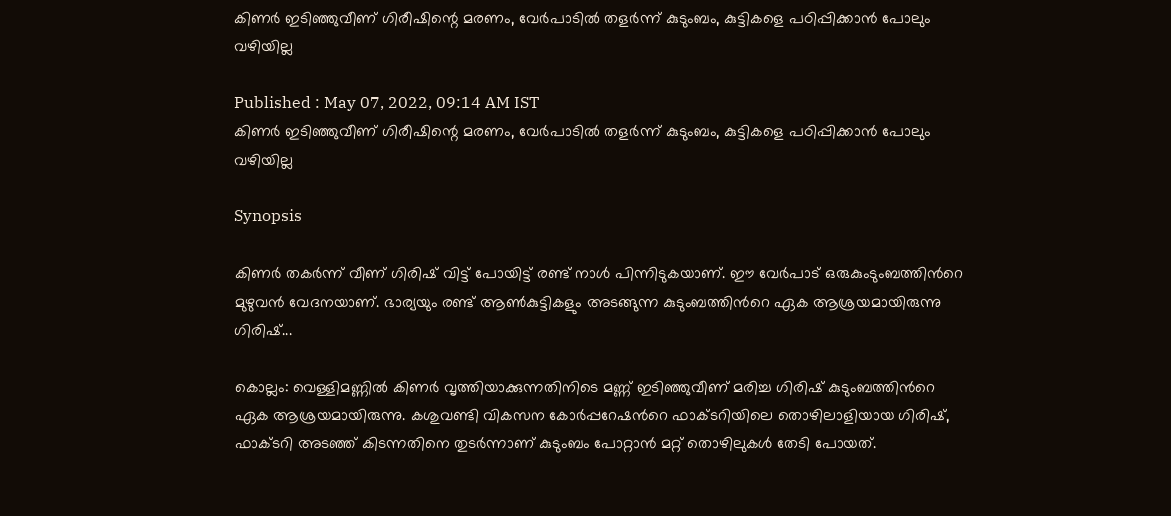കിണ‍ർ ഇടിഞ്ഞുവീണ് ഗിരീഷിന്റെ മരണം, വേര്‍പാടില്‍ തള‍ർന്ന് കുടുംബം, കുട്ടികളെ പഠിപ്പിക്കാൻ പോലും വഴിയില്ല

Published : May 07, 2022, 09:14 AM IST
കിണ‍ർ ഇടിഞ്ഞുവീണ് ഗിരീഷിന്റെ മരണം, വേര്‍പാടില്‍ തള‍ർന്ന് കുടുംബം, കുട്ടികളെ പഠിപ്പിക്കാൻ പോലും വഴിയില്ല

Synopsis

കിണര്‍ തകര്‍ന്ന് വീണ് ഗിരിഷ് വിട്ട് പോയിട്ട് രണ്ട് നാള്‍ പിന്നിടുകയാണ്. ഈ വേര്‍പാട് ഒരുകുംടുംബത്തിന്‍റെ മുഴുവന്‍ വേദനയാണ്. ഭാര്യയും രണ്ട് ആൺകുട്ടികളും അടങ്ങുന്ന കുടുംബത്തിന്‍റെ ഏക ആശ്രയമായിരുന്നു ഗിരിഷ്...

കൊല്ലം: വെള്ളിമണ്ണില്‍ കിണര്‍ വൃത്തിയാക്കുന്നതിനിടെ മണ്ണ് ഇടിഞ്ഞുവീണ് മരിച്ച ഗിരിഷ് കുടുംബത്തിന്‍റെ ഏക ആശ്രയമായിരുന്നു. കശുവണ്ടി വികസന കോര്‍പ്പറേഷന്‍റെ ഫാക്ടറിയിലെ തൊഴിലാളിയായ ഗിരിഷ്, ഫാക്ടറി അടഞ്ഞ് കിടന്നതിനെ തുടര്‍ന്നാണ് കുടുംബം പോറ്റാന്‍ മറ്റ് തൊഴിലുകള്‍ തേടി പോയത്.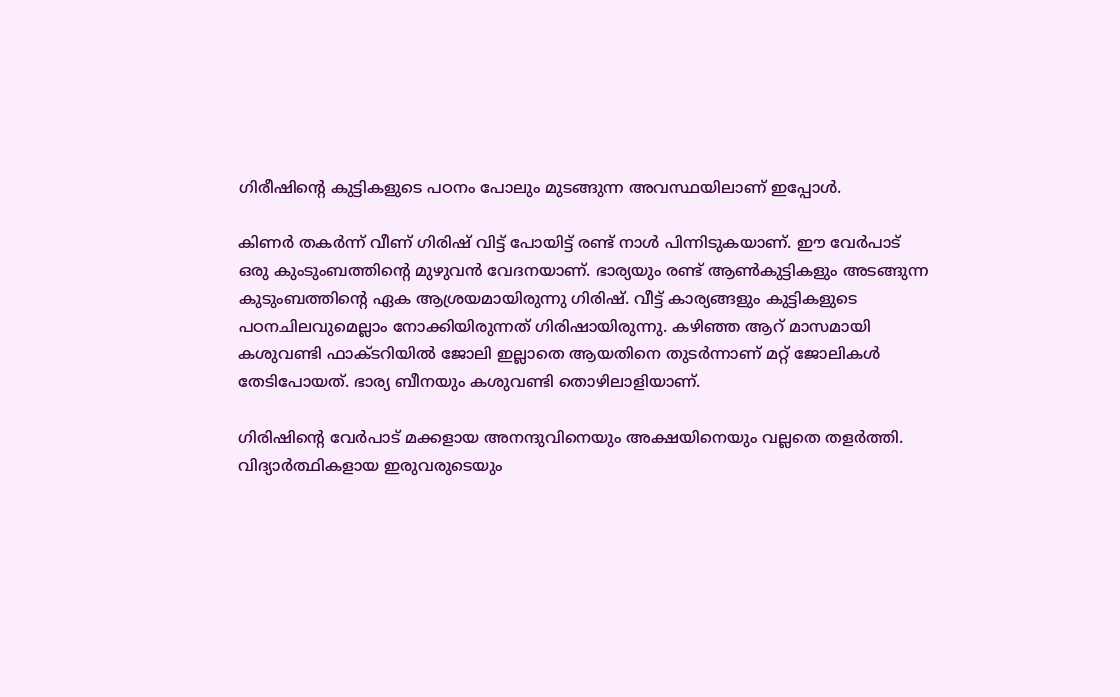ഗിരീഷിന്‍റെ കുട്ടികളുടെ പഠനം പോലും മുടങ്ങുന്ന അവസ്ഥയിലാണ് ഇപ്പോൾ.

കിണര്‍ തകര്‍ന്ന് വീണ് ഗിരിഷ് വിട്ട് പോയിട്ട് രണ്ട് നാള്‍ പിന്നിടുകയാണ്. ഈ വേര്‍പാട് ഒരു കുംടുംബത്തിന്‍റെ മുഴുവന്‍ വേദനയാണ്. ഭാര്യയും രണ്ട് ആൺകുട്ടികളും അടങ്ങുന്ന കുടുംബത്തിന്‍റെ ഏക ആശ്രയമായിരുന്നു ഗിരിഷ്. വീട്ട് കാര്യങ്ങളും കുട്ടികളുടെ പഠനചിലവുമെല്ലാം നോക്കിയിരുന്നത് ഗിരിഷായിരുന്നു. കഴിഞ്ഞ ആറ് മാസമായി കശുവണ്ടി ഫാക്ടറിയില്‍ ജോലി ഇല്ലാതെ ആയതിനെ തുടര്‍ന്നാണ് മറ്റ് ജോലികള്‍ തേടിപോയത്. ഭാര്യ ബീനയും കശുവണ്ടി തൊഴിലാളിയാണ്.

ഗിരിഷിന്‍റെ വേര്‍പാട് മക്കളായ അനന്ദുവിനെയും അക്ഷയിനെയും വല്ലതെ തളര്‍ത്തി. വിദ്യാര്‍ത്ഥികളായ ഇരുവരുടെയും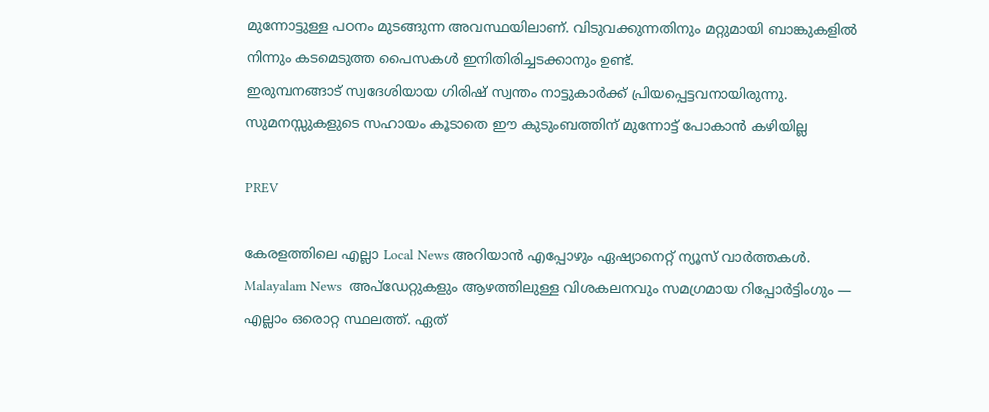മുന്നോട്ടുള്ള പഠനം മുടങ്ങുന്ന അവസ്ഥയിലാണ്. വിടുവക്കുന്നതിനും മറ്റുമായി ബാങ്കുകളില്‍ നിന്നും കടമെടുത്ത പൈസകള്‍ ഇനിതിരിച്ചടക്കാനും ഉണ്ട്.
ഇരുമ്പനങ്ങാട് സ്വദേശിയായ ഗിരിഷ് സ്വന്തം നാട്ടുകാര്‍ക്ക് പ്രിയപ്പെട്ടവനായിരുന്നു. സുമനസ്സുകളുടെ സഹായം കൂടാതെ ഈ കുടുംബത്തിന് മുന്നോട്ട് പോകാന്‍ കഴിയില്ല

PREV

കേരളത്തിലെ എല്ലാ Local News അറിയാൻ എപ്പോഴും ഏഷ്യാനെറ്റ് ന്യൂസ് വാർത്തകൾ. Malayalam News  അപ്‌ഡേറ്റുകളും ആഴത്തിലുള്ള വിശകലനവും സമഗ്രമായ റിപ്പോർട്ടിംഗും — എല്ലാം ഒരൊറ്റ സ്ഥലത്ത്. ഏത്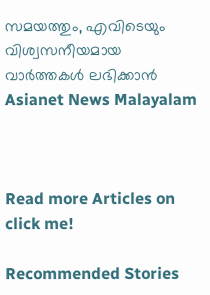സമയത്തും, എവിടെയും വിശ്വസനീയമായ വാർത്തകൾ ലഭിക്കാൻ Asianet News Malayalam



Read more Articles on
click me!

Recommended Stories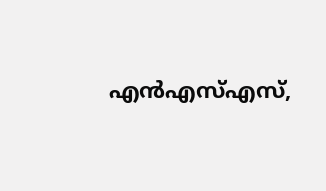എൻഎസ്എസ്,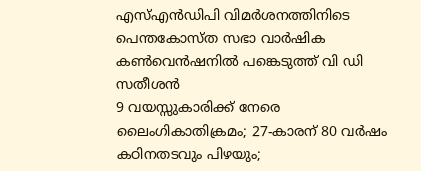എസ്എൻഡിപി വിമർശനത്തിനിടെ പെന്തകോസ്ത സഭാ വാർഷിക കൺവെൻഷനിൽ പങ്കെടുത്ത് വി ഡി സതീശൻ
9 വയസ്സുകാരിക്ക് നേരെ ലൈംഗികാതിക്രമം; 27-കാരന് 80 വർഷം കഠിനതടവും പിഴയും;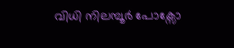വിധി നിലമ്പൂർ പോക്സോ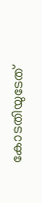കോടതിയുടേത്